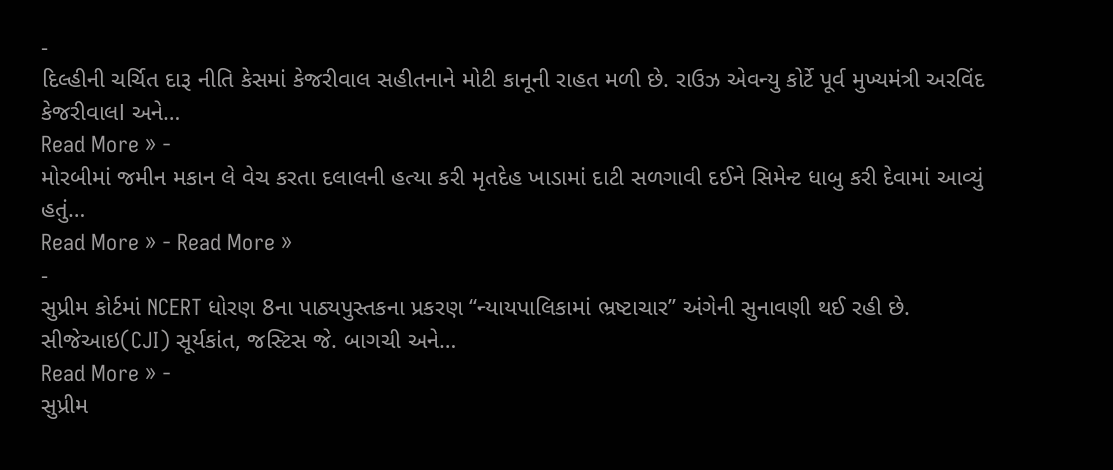-
દિલ્હીની ચર્ચિત દારૂ નીતિ કેસમાં કેજરીવાલ સહીતનાને મોટી કાનૂની રાહત મળી છે. રાઉઝ એવન્યુ કોર્ટે પૂર્વ મુખ્યમંત્રી અરવિંદ કેજરીવાલl અને…
Read More » -
મોરબીમાં જમીન મકાન લે વેચ કરતા દલાલની હત્યા કરી મૃતદેહ ખાડામાં દાટી સળગાવી દઈને સિમેન્ટ ધાબુ કરી દેવામાં આવ્યું હતું…
Read More » - Read More »
-
સુપ્રીમ કોર્ટમાં NCERT ધોરણ 8ના પાઠ્યપુસ્તકના પ્રકરણ “ન્યાયપાલિકામાં ભ્રષ્ટાચાર” અંગેની સુનાવણી થઈ રહી છે. સીજેઆઇ(CJI) સૂર્યકાંત, જસ્ટિસ જે. બાગચી અને…
Read More » -
સુપ્રીમ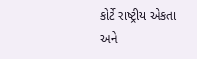કોર્ટે રાષ્ટ્રીય એકતા અને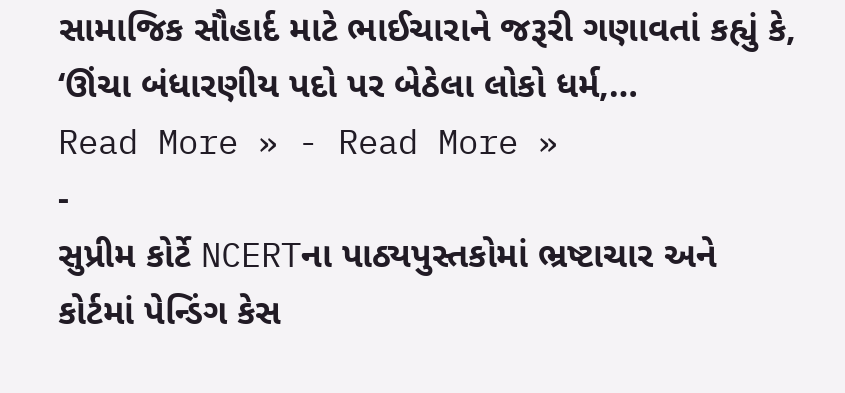સામાજિક સૌહાર્દ માટે ભાઈચારાને જરૂરી ગણાવતાં કહ્યું કે, ‘ઊંચા બંધારણીય પદો પર બેઠેલા લોકો ધર્મ,…
Read More » - Read More »
-
સુપ્રીમ કોર્ટે NCERTના પાઠ્યપુસ્તકોમાં ભ્રષ્ટાચાર અને કોર્ટમાં પેન્ડિંગ કેસ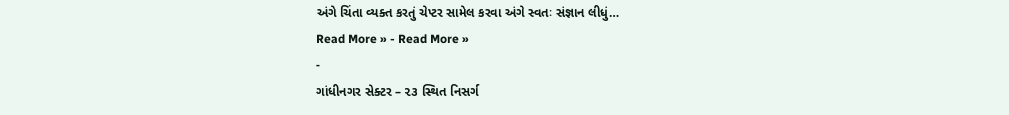અંગે ચિંતા વ્યક્ત કરતું ચેપ્ટર સામેલ કરવા અંગે સ્વતઃ સંજ્ઞાન લીધું…
Read More » - Read More »
-
ગાંધીનગર સેક્ટર – ૨૩ સ્થિત નિસર્ગ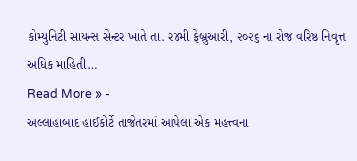કોમ્યુનિટી સાયન્સ સેન્ટર ખાતે તા. ર૪મી ફેબ્રુઆરી, ૨૦૨૬ ના રોજ વરિષ્ઠ નિવૃત્ત અધિક માહિતી…
Read More » -
અલ્લાહાબાદ હાઈકોર્ટે તાજેતરમાં આપેલા એક મહત્ત્વના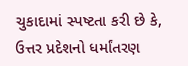ચુકાદામાં સ્પષ્ટતા કરી છે કે, ઉત્તર પ્રદેશનો ધર્માંતરણ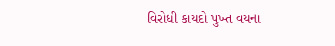વિરોધી કાયદો પુખ્ત વયના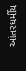આંતરધર્મીય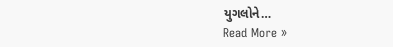યુગલોને…
Read More »